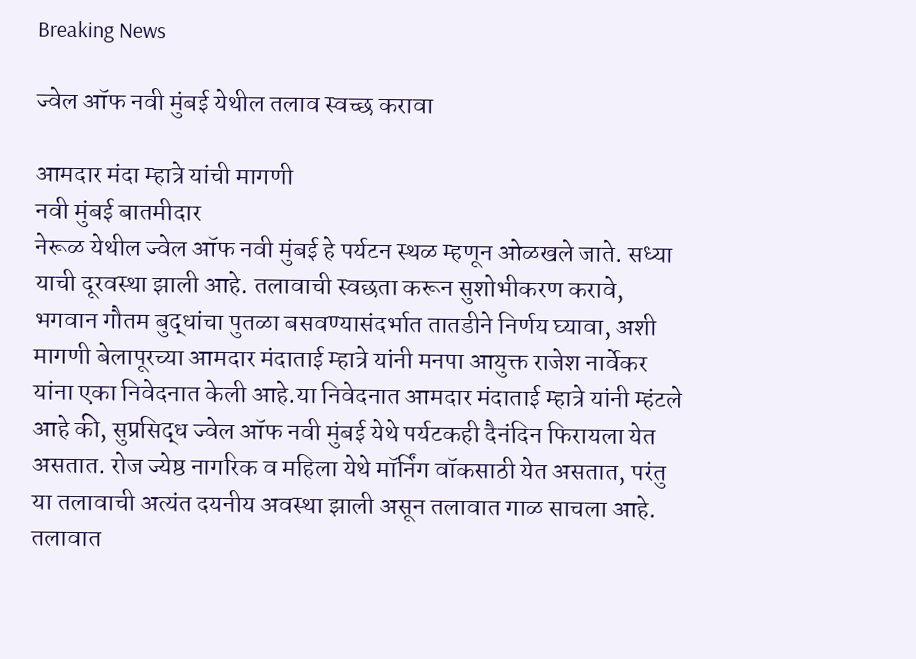Breaking News

ज्वेल ऑफ नवी मुंबई येथील तलाव स्वच्छ करावा

आमदार मंदा म्हात्रे यांची मागणी
नवी मुंबई बातमीदार
नेरूळ येथील ज्वेल ऑफ नवी मुंबई हे पर्यटन स्थळ म्हणून ओळखले जाते. सध्या याची दूरवस्था झाली आहे. तलावाची स्वछता करून सुशोभीकरण करावे, भगवान गौतम बुद्धांचा पुतळा बसवण्यासंदर्भात तातडीने निर्णय घ्यावा, अशी मागणी बेलापूरच्या आमदार मंदाताई म्हात्रे यांनी मनपा आयुक्त राजेश नार्वेकर यांना एका निवेदनात केली आहे.या निवेदनात आमदार मंदाताई म्हात्रे यांनी म्हंटले आहे की, सुप्रसिद्ध ज्वेल ऑफ नवी मुंबई येथे पर्यटकही दैनंदिन फिरायला येत असतात. रोज ज्येष्ठ नागरिक व महिला येथे मॉर्निंग वॉकसाठी येत असतात, परंतु या तलावाची अत्यंत दयनीय अवस्था झाली असून तलावात गाळ साचला आहे. तलावात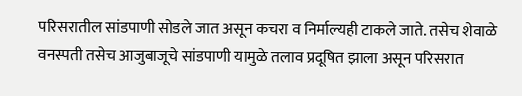परिसरातील सांडपाणी सोडले जात असून कचरा व निर्माल्यही टाकले जाते. तसेच शेवाळे वनस्पती तसेच आजुबाजूचे सांडपाणी यामुळे तलाव प्रदूषित झाला असून परिसरात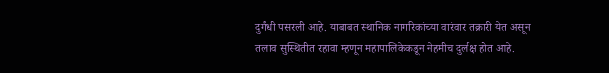दुर्गंधी पसरली आहे. याबाबत स्थानिक नागरिकांच्या वारंवार तक्रारी येत असून तलाव सुस्थितीत रहावा म्हणून महापालिकेकडून नेहमीच दुर्लक्ष होत आहे.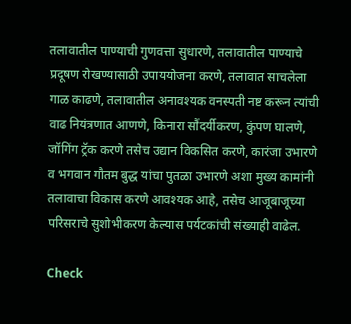तलावातील पाण्याची गुणवत्ता सुधारणे, तलावातील पाण्याचे प्रदूषण रोखण्यासाठी उपाययोजना करणे, तलावात साचलेला गाळ काढणे, तलावातील अनावश्यक वनस्पती नष्ट करून त्यांची वाढ नियंत्रणात आणणे, किनारा सौंदर्यीकरण, कुंपण घालणे, जॉगिंग ट्रॅक करणे तसेच उद्यान विकसित करणे, कारंजा उभारणे व भगवान गौतम बुद्ध यांचा पुतळा उभारणे अशा मुख्य कामांनी तलावाचा विकास करणे आवश्यक आहे, तसेच आजूबाजूच्या परिसराचे सुशोभीकरण केल्यास पर्यटकांची संख्याही वाढेल.

Check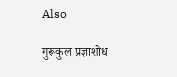Also

गुरूकुल प्रज्ञाशोध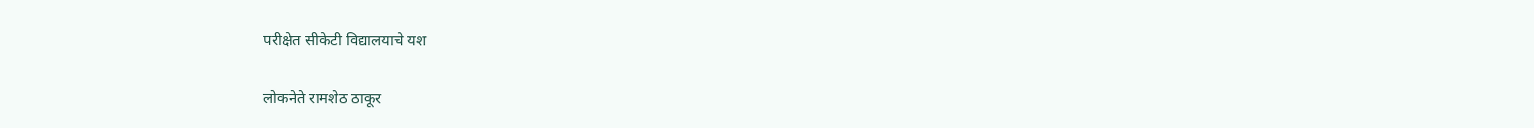परीक्षेत ‌सीकेटी‌ विद्यालयाचे यश

लोकनेते रामशेठ ठाकूर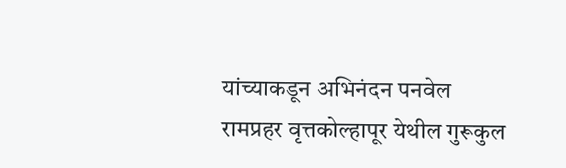यांच्याकडून अभिनंदन पनवेल रामप्रहर वृत्तकोल्हापूर येथील गुरूकुल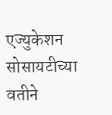एज्युकेशन सोसायटीच्या वतीने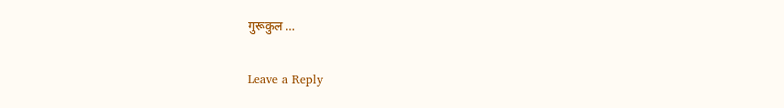गुरूकुल …

Leave a Reply